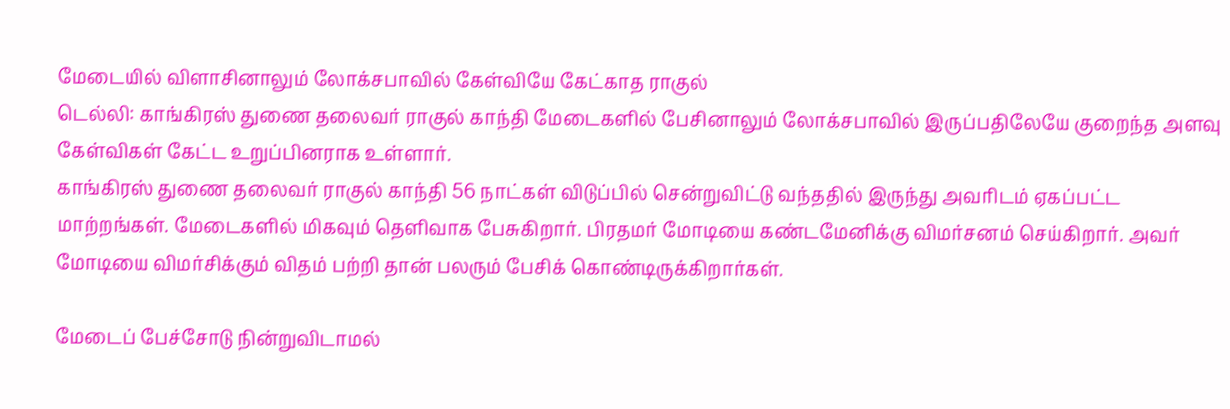மேடையில் விளாசினாலும் லோக்சபாவில் கேள்வியே கேட்காத ராகுல்
டெல்லி: காங்கிரஸ் துணை தலைவர் ராகுல் காந்தி மேடைகளில் பேசினாலும் லோக்சபாவில் இருப்பதிலேயே குறைந்த அளவு கேள்விகள் கேட்ட உறுப்பினராக உள்ளார்.
காங்கிரஸ் துணை தலைவர் ராகுல் காந்தி 56 நாட்கள் விடுப்பில் சென்றுவிட்டு வந்ததில் இருந்து அவரிடம் ஏகப்பட்ட மாற்றங்கள். மேடைகளில் மிகவும் தெளிவாக பேசுகிறார். பிரதமர் மோடியை கண்டமேனிக்கு விமர்சனம் செய்கிறார். அவர் மோடியை விமர்சிக்கும் விதம் பற்றி தான் பலரும் பேசிக் கொண்டிருக்கிறார்கள்.

மேடைப் பேச்சோடு நின்றுவிடாமல்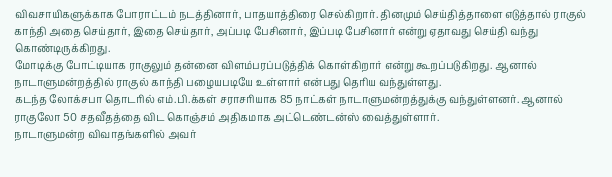விவசாயிகளுக்காக போராட்டம் நடத்தினார், பாதயாத்திரை செல்கிறார். தினமும் செய்தித்தாளை எடுத்தால் ராகுல் காந்தி அதை செய்தார், இதை செய்தார், அப்படி பேசினார், இப்படி பேசினார் என்று ஏதாவது செய்தி வந்து கொண்டிருக்கிறது.
மோடிக்கு போட்டியாக ராகுலும் தன்னை விளம்பரப்படுத்திக் கொள்கிறார் என்று கூறப்படுகிறது. ஆனால் நாடாளுமன்றத்தில் ராகுல் காந்தி பழையபடியே உள்ளார் என்பது தெரிய வந்துள்ளது.
கடந்த லோக்சபா தொடரில் எம்.பி.க்கள் சராசரியாக 85 நாட்கள் நாடாளுமன்றத்துக்கு வந்துள்ளனர். ஆனால் ராகுலோ 50 சதவீதத்தை விட கொஞ்சம் அதிகமாக அட்டெண்டன்ஸ் வைத்துள்ளார்.
நாடாளுமன்ற விவாதங்களில் அவர்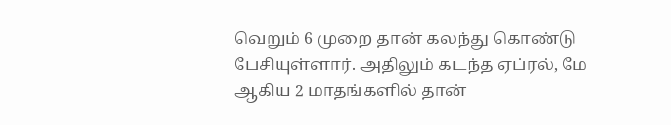வெறும் 6 முறை தான் கலந்து கொண்டு பேசியுள்ளார். அதிலும் கடந்த ஏப்ரல், மே ஆகிய 2 மாதங்களில் தான்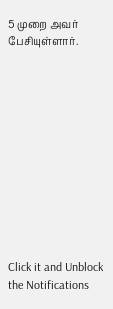5 முறை அவர் பேசியுள்ளார்.












Click it and Unblock the Notifications